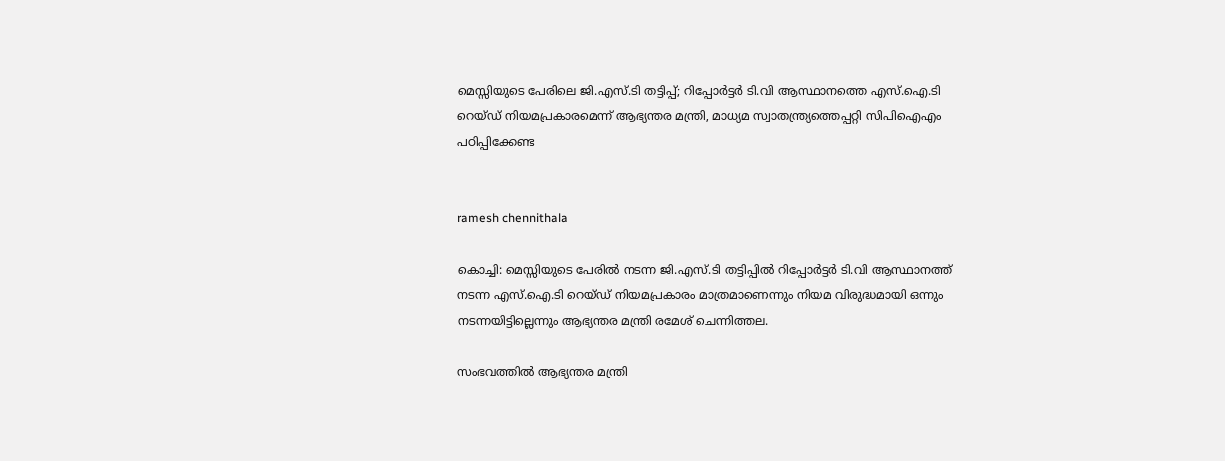മെസ്സിയുടെ പേരിലെ ജി.എസ്.ടി തട്ടിപ്പ്; റിപ്പോര്‍ട്ടര്‍ ടി.വി ആസ്ഥാനത്തെ എസ്.ഐ.ടി റെയ്ഡ് നിയമപ്രകാരമെന്ന് ആഭ്യന്തര മന്ത്രി, മാധ്യമ സ്വാതന്ത്ര്യത്തെപ്പറ്റി സിപിഐഎം പഠിപ്പിക്കേണ്ട


ramesh chennithala

കൊച്ചി: മെസ്സിയുടെ പേരിൽ നടന്ന ജി.എസ്.ടി തട്ടിപ്പിൽ റിപ്പോർട്ടർ ടി.വി ആസ്ഥാനത്ത് നടന്ന എസ്.ഐ.ടി റെയ്ഡ് നിയമപ്രകാരം മാത്രമാണെന്നും നിയമ വിരുദ്ധമായി ഒന്നും നടന്നയിട്ടില്ലെന്നും ആഭ്യന്തര മന്ത്രി രമേശ് ചെന്നിത്തല.

സംഭവത്തിൽ ആഭ്യന്തര മന്ത്രി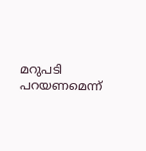മറുപടി പറയണമെന്ന്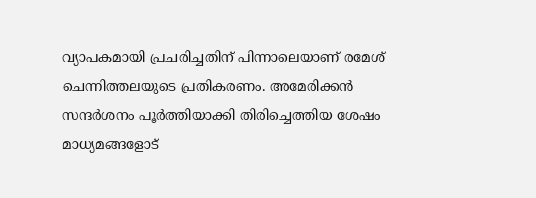വ്യാപകമായി പ്രചരിച്ചതിന് പിന്നാലെയാണ് രമേശ് ചെന്നിത്തലയുടെ പ്രതികരണം. അമേരിക്കൻ സന്ദർശനം പൂർത്തിയാക്കി തിരിച്ചെത്തിയ ശേഷം മാധ്യമങ്ങളോട്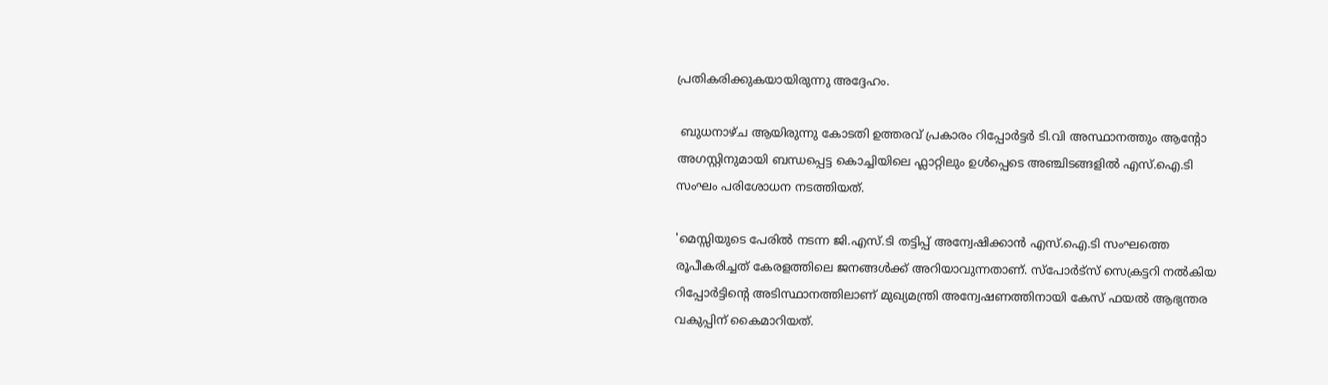പ്രതികരിക്കുകയായിരുന്നു അദ്ദേഹം.

 ബുധനാഴ്ച ആയിരുന്നു കോടതി ഉത്തരവ് പ്രകാരം റിപ്പോർട്ടർ ടി.വി അസ്ഥാനത്തും ആന്റോ അഗസ്റ്റിനുമായി ബന്ധപ്പെട്ട കൊച്ചിയിലെ ഫ്ലാറ്റിലും ഉൾപ്പെടെ അഞ്ചിടങ്ങളിൽ എസ്.ഐ.ടി സംഘം പരിശോധന നടത്തിയത്.

'മെസ്സിയുടെ പേരിൽ നടന്ന ജി.എസ്.ടി തട്ടിപ്പ് അന്വേഷിക്കാൻ എസ്.ഐ.ടി സംഘത്തെ രൂപീകരിച്ചത് കേരളത്തിലെ ജനങ്ങൾക്ക് അറിയാവുന്നതാണ്. സ്പോർട്സ് സെക്രട്ടറി നൽകിയ റിപ്പോർട്ടിന്റെ അടിസ്ഥാനത്തിലാണ് മുഖ്യമന്ത്രി അന്വേഷണത്തിനായി കേസ് ഫയൽ ആഭ്യന്തര വകുപ്പിന് കൈമാറിയത്.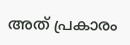അത് പ്രകാരം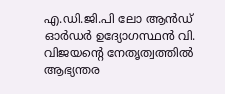എ.ഡി.ജി.പി ലോ ആൻഡ് ഓർഡർ ഉദ്യോഗസ്ഥൻ വി. വിജയന്റെ നേതൃത്വത്തിൽ ആഭ്യന്തര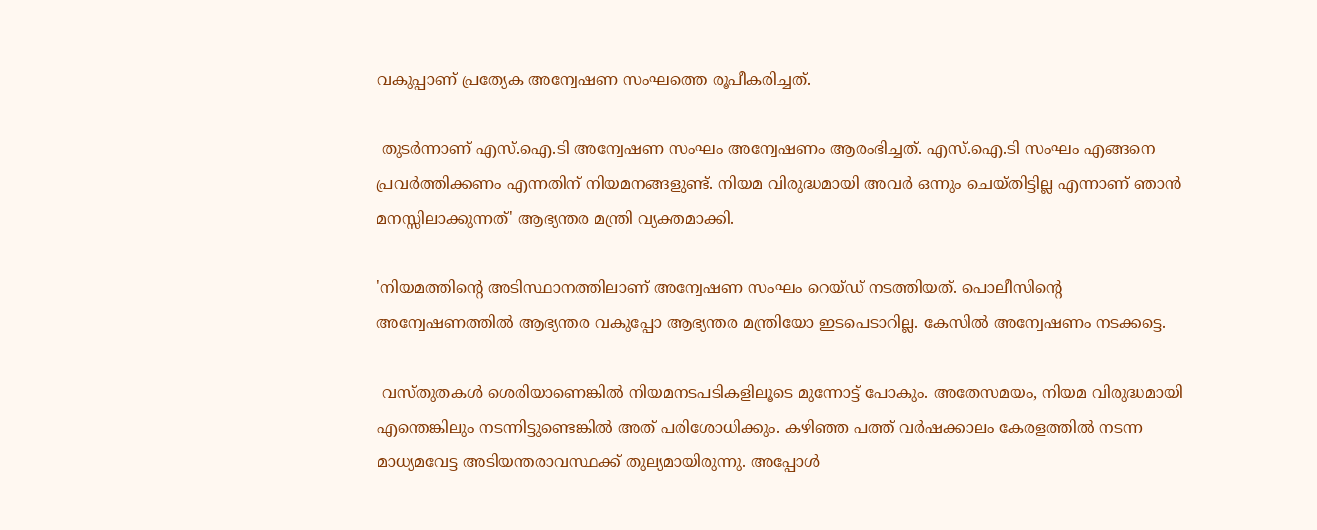വകുപ്പാണ് പ്രത്യേക അന്വേഷണ സംഘത്തെ രൂപീകരിച്ചത്.

 തുടർന്നാണ് എസ്.ഐ.ടി അന്വേഷണ സംഘം അന്വേഷണം ആരംഭിച്ചത്. എസ്.ഐ.ടി സംഘം എങ്ങനെ പ്രവർത്തിക്കണം എന്നതിന് നിയമനങ്ങളുണ്ട്. നിയമ വിരുദ്ധമായി അവർ ഒന്നും ചെയ്തിട്ടില്ല എന്നാണ് ഞാൻ മനസ്സിലാക്കുന്നത്‌' ആഭ്യന്തര മന്ത്രി വ്യക്തമാക്കി.

'നിയമത്തിന്റെ അടിസ്ഥാനത്തിലാണ് അന്വേഷണ സംഘം റെയ്ഡ് നടത്തിയത്. പൊലീസിന്റെ അന്വേഷണത്തിൽ ആഭ്യന്തര വകുപ്പോ ആഭ്യന്തര മന്ത്രിയോ ഇടപെടാറില്ല. കേസിൽ അന്വേഷണം നടക്കട്ടെ.

 വസ്തുതകൾ ശെരിയാണെങ്കിൽ നിയമനടപടികളിലൂടെ മുന്നോട്ട് പോകും. അതേസമയം, നിയമ വിരുദ്ധമായി എന്തെങ്കിലും നടന്നിട്ടുണ്ടെങ്കിൽ അത് പരിശോധിക്കും. കഴിഞ്ഞ പത്ത് വർഷക്കാലം കേരളത്തിൽ നടന്ന മാധ്യമവേട്ട അടിയന്തരാവസ്ഥക്ക് തുല്യമായിരുന്നു. അപ്പോൾ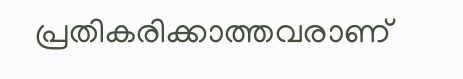പ്രതികരിക്കാത്തവരാണ്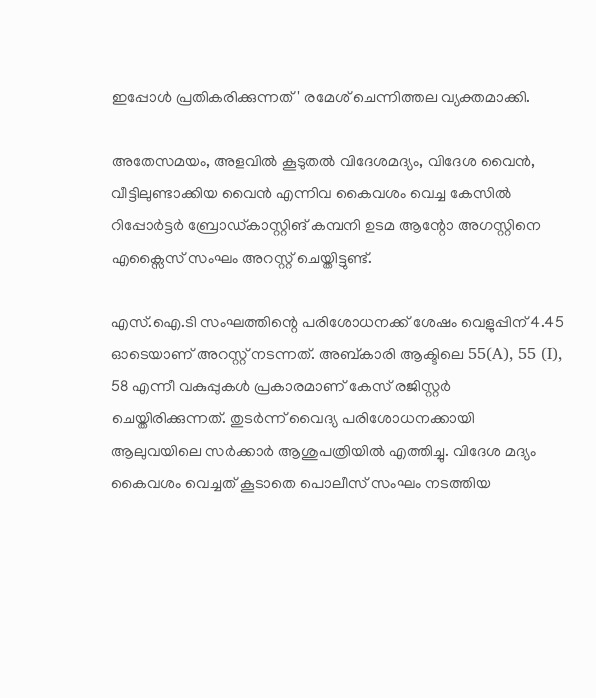ഇപ്പോൾ പ്രതികരിക്കുന്നത്' രമേശ് ചെന്നിത്തല വ്യക്തമാക്കി.

അതേസമയം, അളവിൽ കൂടുതൽ വിദേശമദ്യം, വിദേശ വൈൻ, വീട്ടിലുണ്ടാക്കിയ വൈൻ എന്നിവ കൈവശം വെച്ച കേസിൽ റിപ്പോർട്ടർ ബ്രോഡ്കാസ്റ്റിങ് കമ്പനി ഉടമ ആന്റോ അഗസ്റ്റിനെ എക്സൈസ് സംഘം അറസ്റ്റ് ചെയ്തിട്ടുണ്ട്.

എസ്.ഐ.ടി സംഘത്തിന്റെ പരിശോധനക്ക് ശേഷം വെളുപ്പിന് 4.45 ഓടെയാണ് അറസ്റ്റ് നടന്നത്. അബ്കാരി ആക്ടിലെ 55(A), 55 (I), 58 എന്നീ വകുപ്പുകൾ പ്രകാരമാണ് കേസ് രജിസ്റ്റർ ചെയ്തിരിക്കുന്നത്. തുടർന്ന് വൈദ്യ പരിശോധനക്കായി ആലുവയിലെ സർക്കാർ ആശുപത്രിയിൽ എത്തിച്ചു. വിദേശ മദ്യം കൈവശം വെച്ചത് കൂടാതെ പൊലീസ് സംഘം നടത്തിയ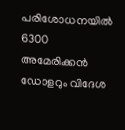പരിശോധനയിൽ 6300 അമേരിക്കൻ ഡോളറും വിദേശ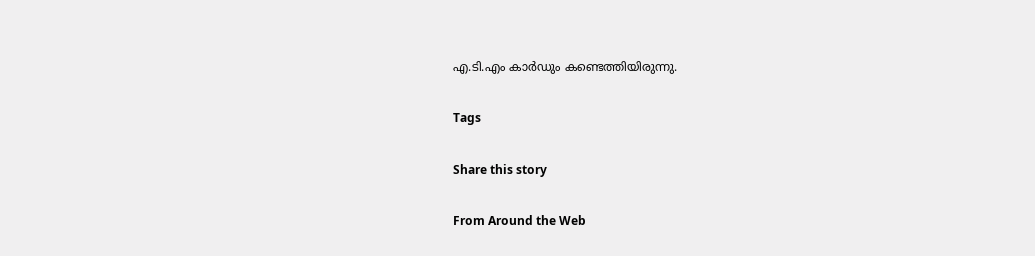എ.ടി.എം കാർഡും കണ്ടെത്തിയിരുന്നു.

Tags

Share this story

From Around the Web